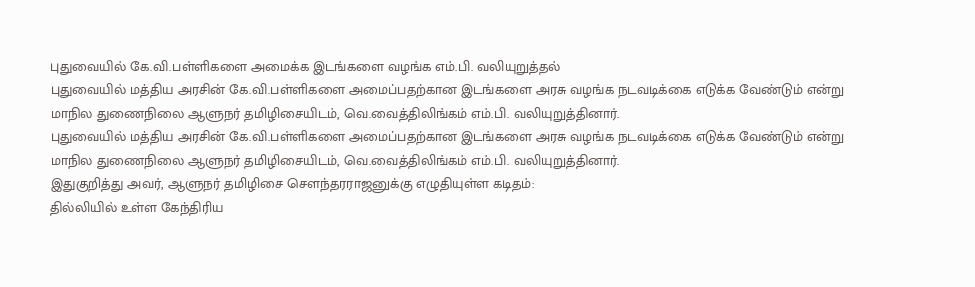புதுவையில் கே.வி.பள்ளிகளை அமைக்க இடங்களை வழங்க எம்.பி. வலியுறுத்தல்
புதுவையில் மத்திய அரசின் கே.வி.பள்ளிகளை அமைப்பதற்கான இடங்களை அரசு வழங்க நடவடிக்கை எடுக்க வேண்டும் என்று மாநில துணைநிலை ஆளுநர் தமிழிசையிடம், வெ.வைத்திலிங்கம் எம்.பி. வலியுறுத்தினார்.
புதுவையில் மத்திய அரசின் கே.வி.பள்ளிகளை அமைப்பதற்கான இடங்களை அரசு வழங்க நடவடிக்கை எடுக்க வேண்டும் என்று மாநில துணைநிலை ஆளுநர் தமிழிசையிடம், வெ.வைத்திலிங்கம் எம்.பி. வலியுறுத்தினார்.
இதுகுறித்து அவர், ஆளுநர் தமிழிசை செளந்தரராஜனுக்கு எழுதியுள்ள கடிதம்:
தில்லியில் உள்ள கேந்திரிய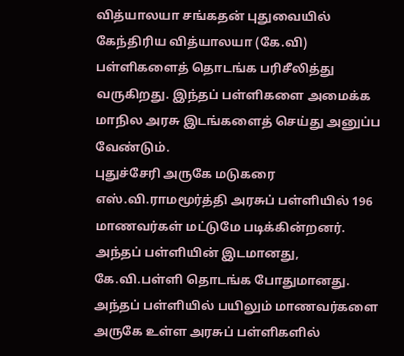வித்யாலயா சங்கதன் புதுவையில் கேந்திரிய வித்யாலயா (கே.வி) பள்ளிகளைத் தொடங்க பரிசீலித்து வருகிறது. இந்தப் பள்ளிகளை அமைக்க மாநில அரசு இடங்களைத் செய்து அனுப்ப வேண்டும்.
புதுச்சேரி அருகே மடுகரை எஸ்.வி.ராமமூர்த்தி அரசுப் பள்ளியில் 196 மாணவர்கள் மட்டுமே படிக்கின்றனர். அந்தப் பள்ளியின் இடமானது, கே.வி.பள்ளி தொடங்க போதுமானது. அந்தப் பள்ளியில் பயிலும் மாணவர்களை அருகே உள்ள அரசுப் பள்ளிகளில்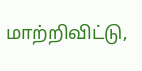மாற்றிவிட்டு,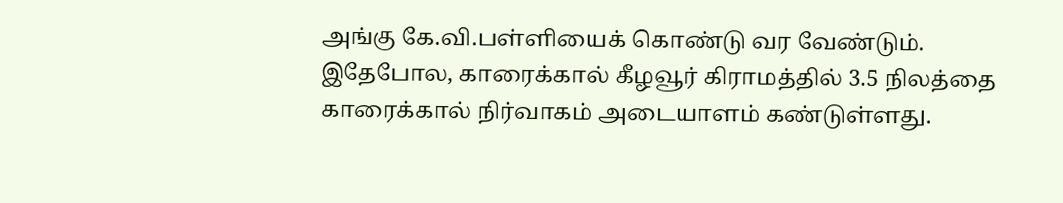அங்கு கே.வி.பள்ளியைக் கொண்டு வர வேண்டும்.
இதேபோல, காரைக்கால் கீழவூர் கிராமத்தில் 3.5 நிலத்தை காரைக்கால் நிர்வாகம் அடையாளம் கண்டுள்ளது.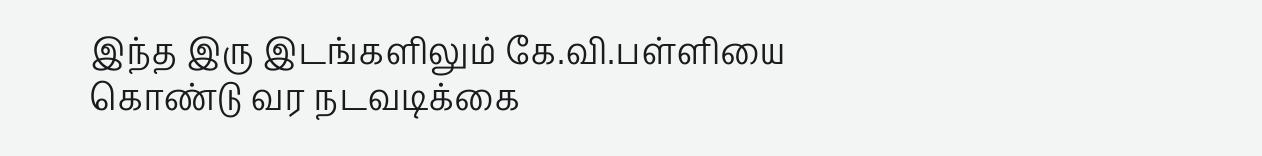இந்த இரு இடங்களிலும் கே.வி.பள்ளியை கொண்டு வர நடவடிக்கை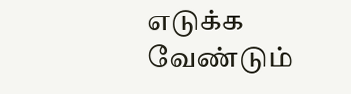எடுக்க வேண்டும்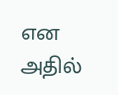என அதில்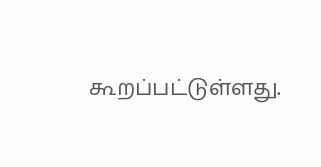கூறப்பட்டுள்ளது.